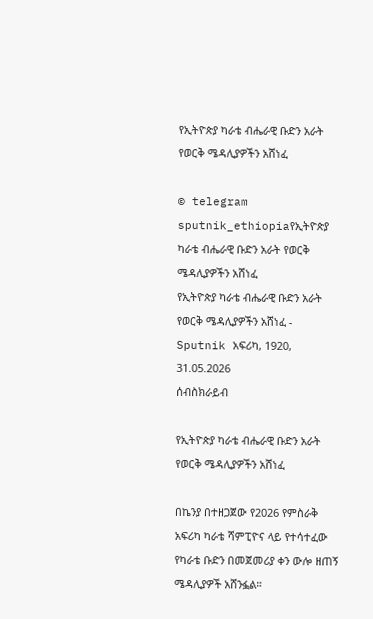የኢትዮጵያ ካራቴ ብሔራዊ ቡድን አራት የወርቅ ሜዳሊያዎችን አሸነፈ

© telegram sputnik_ethiopiaየኢትዮጵያ ካራቴ ብሔራዊ ቡድን አራት የወርቅ ሜዳሊያዎችን አሸነፈ
የኢትዮጵያ ካራቴ ብሔራዊ ቡድን አራት የወርቅ ሜዳሊያዎችን አሸነፈ - Sputnik አፍሪካ, 1920, 31.05.2026
ሰብስክራይብ

የኢትዮጵያ ካራቴ ብሔራዊ ቡድን አራት የወርቅ ሜዳሊያዎችን አሸነፈ

በኬንያ በተዘጋጀው የ2026 የምስራቅ አፍሪካ ካራቴ ሻምፒዮና ላይ የተሳተፈው የካራቴ ቡድን በመጀመሪያ ቀን ውሎ ዘጠኝ ሜዳሊያዎች አሸንፏል።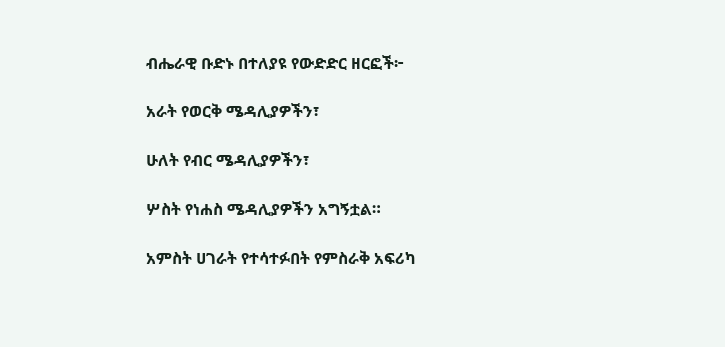ብሔራዊ ቡድኑ በተለያዩ የውድድር ዘርፎች፦

አራት የወርቅ ሜዳሊያዎችን፣

ሁለት የብር ሜዳሊያዎችን፣

ሦስት የነሐስ ሜዳሊያዎችን አግኝቷል።

አምስት ሀገራት የተሳተፉበት የምስራቅ አፍሪካ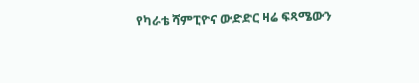የካራቴ ሻምፒዮና ውድድር ዛሬ ፍጻሜውን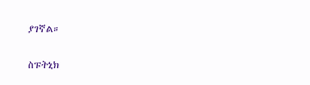ያገኛል።

ስፑትኒክ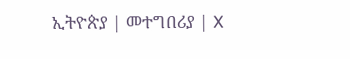ኢትዮጵያ | መተግበሪያ | X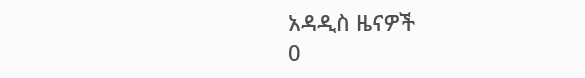አዳዲስ ዜናዎች
0